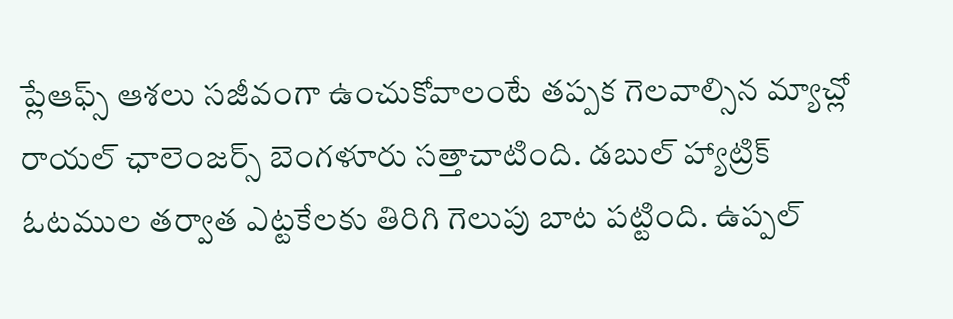ప్లేఆఫ్స్ ఆశలు సజీవంగా ఉంచుకోవాలంటే తప్పక గెలవాల్సిన మ్యాచ్లో రాయల్ ఛాలెంజర్స్ బెంగళూరు సత్తాచాటింది. డబుల్ హ్యాట్రిక్ ఓటముల తర్వాత ఎట్టకేలకు తిరిగి గెలుపు బాట పట్టింది. ఉప్పల్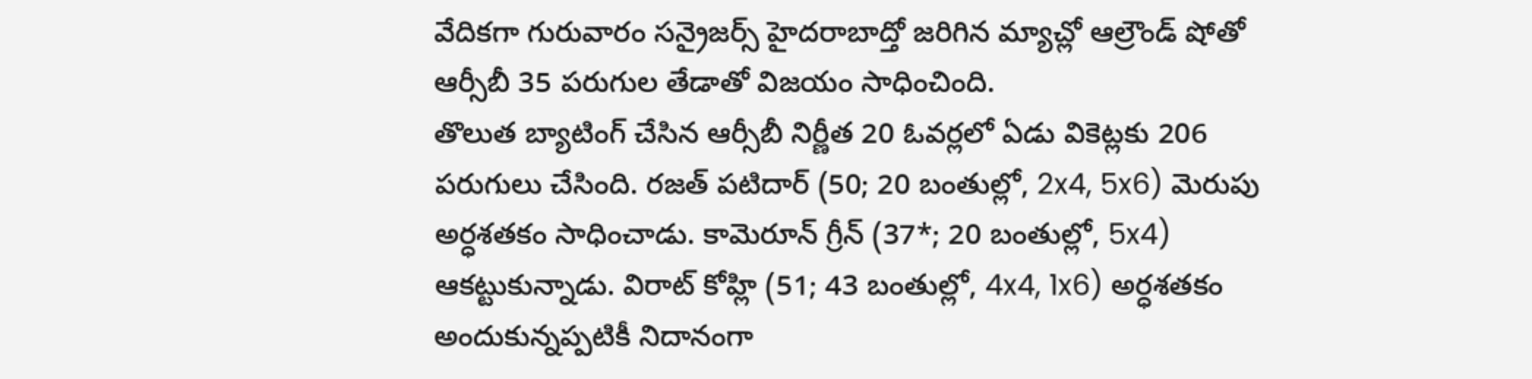వేదికగా గురువారం సన్రైజర్స్ హైదరాబాద్తో జరిగిన మ్యాచ్లో ఆల్రౌండ్ షోతో ఆర్సీబీ 35 పరుగుల తేడాతో విజయం సాధించింది.
తొలుత బ్యాటింగ్ చేసిన ఆర్సీబీ నిర్ణీత 20 ఓవర్లలో ఏడు వికెట్లకు 206 పరుగులు చేసింది. రజత్ పటిదార్ (50; 20 బంతుల్లో, 2x4, 5x6) మెరుపు అర్ధశతకం సాధించాడు. కామెరూన్ గ్రీన్ (37*; 20 బంతుల్లో, 5x4) ఆకట్టుకున్నాడు. విరాట్ కోహ్లి (51; 43 బంతుల్లో, 4x4, 1x6) అర్ధశతకం అందుకున్నప్పటికీ నిదానంగా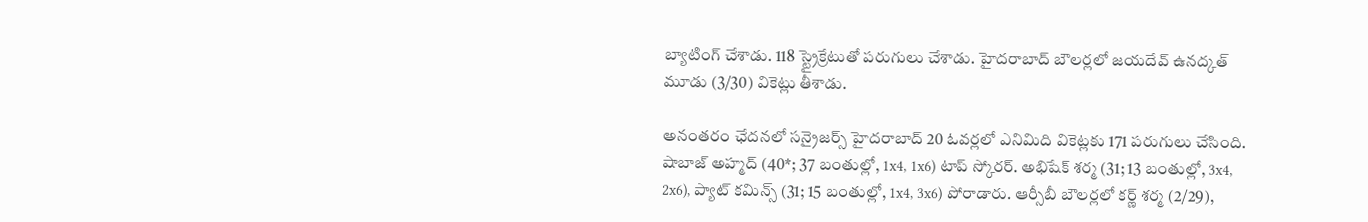బ్యాటింగ్ చేశాడు. 118 స్ట్రైక్రేటుతో పరుగులు చేశాడు. హైదరాబాద్ బౌలర్లలో జయదేవ్ ఉనద్కత్ మూడు (3/30) వికెట్లు తీశాడు.

అనంతరం ఛేదనలో సన్రైజర్స్ హైదరాబాద్ 20 ఓవర్లలో ఎనిమిది వికెట్లకు 171 పరుగులు చేసింది. షాబాజ్ అహ్మద్ (40*; 37 బంతుల్లో, 1x4, 1x6) టాప్ స్కోరర్. అభిషేక్ శర్మ (31; 13 బంతుల్లో, 3x4, 2x6), ప్యాట్ కమిన్స్ (31; 15 బంతుల్లో, 1x4, 3x6) పోరాడారు. ఆర్సీబీ బౌలర్లలో కర్ణ్ శర్మ (2/29),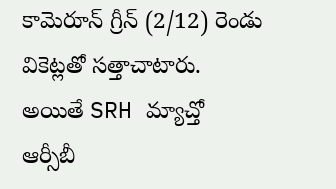కామెరూన్ గ్రీన్ (2/12) రెండు వికెట్లతో సత్తాచాటారు.
అయితే SRH మ్యాచ్తో ఆర్సీబీ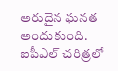అరుదైన ఘనత అందుకుంది. ఐపీఎల్ చరిత్రలో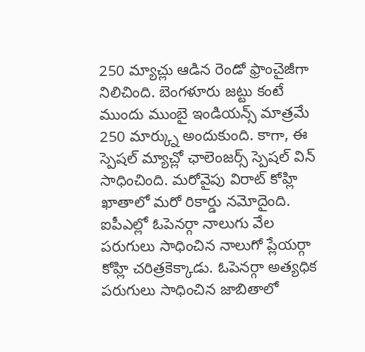250 మ్యాచ్లు ఆడిన రెండో ఫ్రాంచైజీగా నిలిచింది. బెంగళూరు జట్టు కంటే ముందు ముంబై ఇండియన్స్ మాత్రమే 250 మార్క్ను అందుకుంది. కాగా, ఈ స్పెషల్ మ్యాచ్లో ఛాలెంజర్స్ స్పెషల్ విన్ సాధించింది. మరోవైపు విరాట్ కోహ్లి ఖాతాలో మరో రికార్డు నమోదైంది.
ఐపీఎల్లో ఓపెనర్గా నాలుగు వేల పరుగులు సాధించిన నాలుగో ప్లేయర్గా కోహ్లి చరిత్రకెక్కాడు. ఓపెనర్గా అత్యధిక పరుగులు సాధించిన జాబితాలో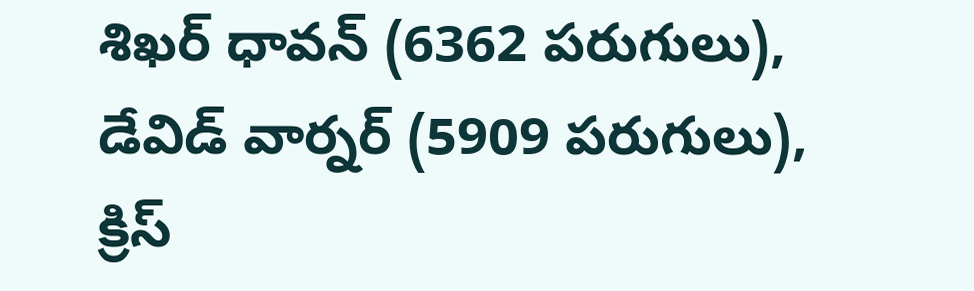శిఖర్ ధావన్ (6362 పరుగులు), డేవిడ్ వార్నర్ (5909 పరుగులు), క్రిస్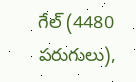గేల్ (4480 పరుగులు),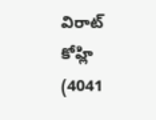విరాట్ కోహ్లి (4041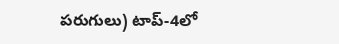పరుగులు) టాప్-4లో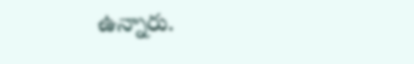ఉన్నారు.